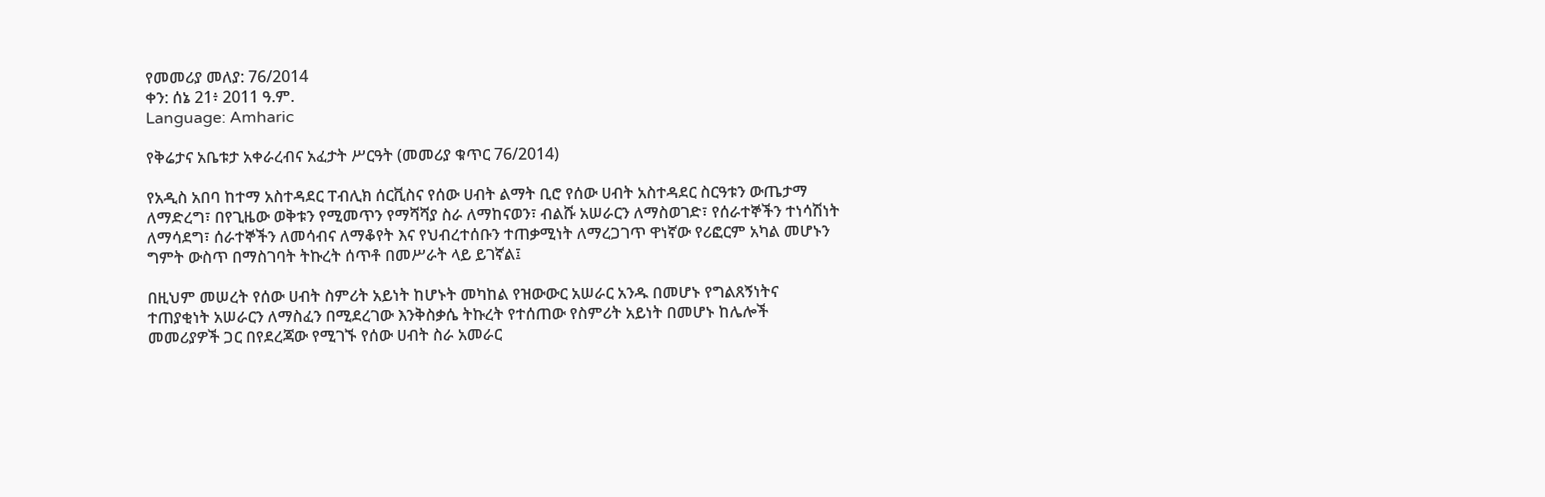የመመሪያ መለያ: 76/2014
ቀን: ሰኔ 21፥ 2011 ዓ.ም.
Language: Amharic

የቅሬታና አቤቱታ አቀራረብና አፈታት ሥርዓት (መመሪያ ቁጥር 76/2014)

የአዲስ አበባ ከተማ አስተዳደር ፐብሊክ ሰርቪስና የሰው ሀብት ልማት ቢሮ የሰው ሀብት አስተዳደር ስርዓቱን ውጤታማ ለማድረግ፣ በየጊዜው ወቅቱን የሚመጥን የማሻሻያ ስራ ለማከናወን፣ ብልሹ አሠራርን ለማስወገድ፣ የሰራተኞችን ተነሳሽነት ለማሳደግ፣ ሰራተኞችን ለመሳብና ለማቆየት እና የህብረተሰቡን ተጠቃሚነት ለማረጋገጥ ዋነኛው የሪፎርም አካል መሆኑን ግምት ውስጥ በማስገባት ትኩረት ሰጥቶ በመሥራት ላይ ይገኛል፤

በዚህም መሠረት የሰው ሀብት ስምሪት አይነት ከሆኑት መካከል የዝውውር አሠራር አንዱ በመሆኑ የግልጸኝነትና ተጠያቂነት አሠራርን ለማስፈን በሚደረገው እንቅስቃሴ ትኩረት የተሰጠው የስምሪት አይነት በመሆኑ ከሌሎች መመሪያዎች ጋር በየደረጃው የሚገኙ የሰው ሀብት ስራ አመራር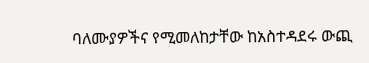ባለሙያዎችና የሚመለከታቸው ከአስተዳደሩ ውጪ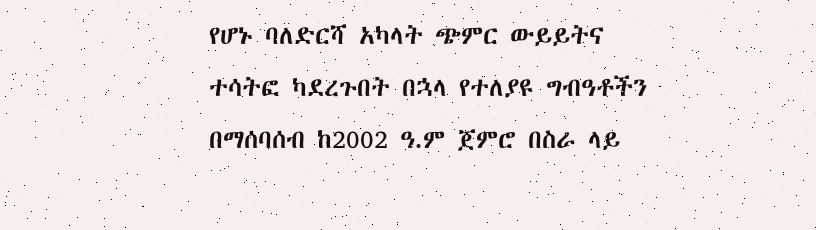የሆኑ ባለድርሻ አካላት ጭምር ውይይትና ተሳትፎ ካደረጉበት በኋላ የተለያዩ ግብዓቶችን በማሰባሰብ ከ2002 ዓ.ም ጀምሮ በስራ ላይ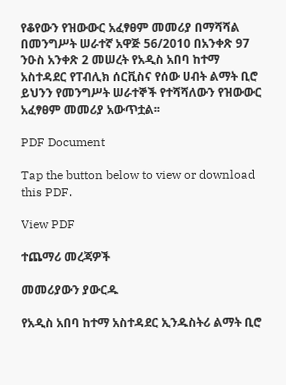የቆየውን የዝውውር አፈፃፀም መመሪያ በማሻሻል በመንግሥት ሠራተኛ አዋጅ 56/2010 በአንቀጽ 97 ንዑስ አንቀጽ 2 መሠረት የአዲስ አበባ ከተማ አስተዳደር የፐብሊክ ሰርቪስና የሰው ሀብት ልማት ቢሮ ይህንን የመንግሥት ሠራተኞች የተሻሻለውን የዝውውር አፈፃፀም መመሪያ አውጥቷል፡፡

PDF Document

Tap the button below to view or download this PDF.

View PDF

ተጨማሪ መረጃዎች

መመሪያውን ያውርዱ

የአዲስ አበባ ከተማ አስተዳደር ኢንዱስትሪ ልማት ቢሮ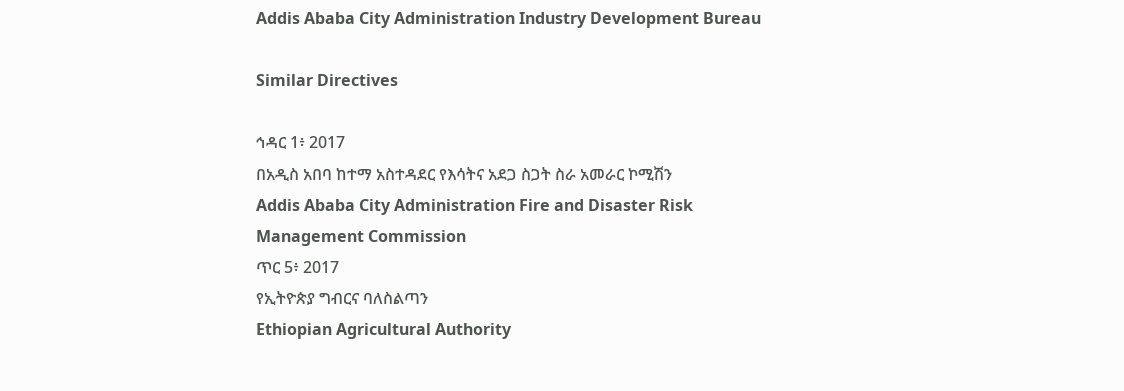Addis Ababa City Administration Industry Development Bureau

Similar Directives

ኅዳር 1፥ 2017
በአዲስ አበባ ከተማ አስተዳደር የእሳትና አደጋ ስጋት ስራ አመራር ኮሚሽን
Addis Ababa City Administration Fire and Disaster Risk Management Commission
ጥር 5፥ 2017
የኢትዮጵያ ግብርና ባለስልጣን
Ethiopian Agricultural Authority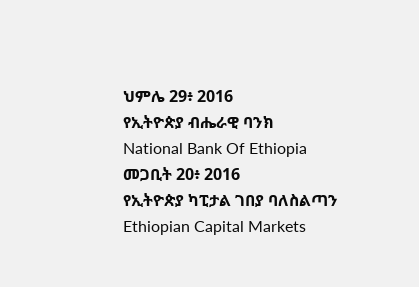ህምሌ 29፥ 2016
የኢትዮጵያ ብሔራዊ ባንክ
National Bank Of Ethiopia
መጋቢት 20፥ 2016
የኢትዮጵያ ካፒታል ገበያ ባለስልጣን
Ethiopian Capital Markets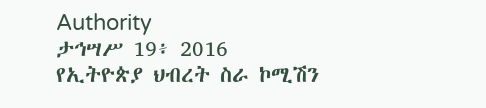Authority
ታኅሣሥ 19፥ 2016
የኢትዮጵያ ህብረት ስራ ኮሚሽን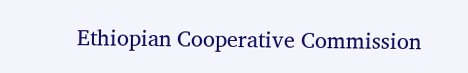Ethiopian Cooperative Commission